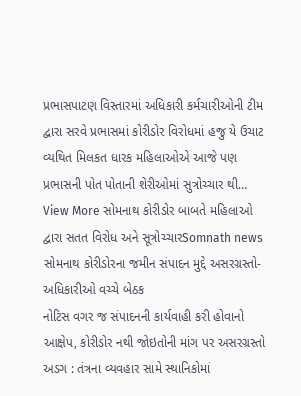પ્રભાસપાટણ વિસ્તારમાં અધિકારી કર્મચારીઓની ટીમ દ્વારા સરવે પ્રભાસમાં કોરીડોર વિરોધમાં હજુ યે ઉચાટ વ્યથિત મિલકત ધારક મહિલાઓએ આજે પણ પ્રભાસની પોત પોતાની શેરીઓમાં સુત્રોચ્ચાર થી…
View More સોમનાથ કોરીડોર બાબતે મહિલાઓ દ્વારા સતત વિરોધ અને સૂત્રોચ્ચારSomnath news
સોમનાથ કોરીડોરના જમીન સંપાદન મુદ્દે અસરગ્રસ્તો-અધિકારીઓ વચ્ચે બેઠક
નોટિસ વગર જ સંપાદનની કાર્યવાહી કરી હોવાનો આક્ષેપ, કોરીડોર નથી જોઇતોની માંગ પર અસરગ્રસ્તો અડગ : તંત્રના વ્યવહાર સામે સ્થાનિકોમાં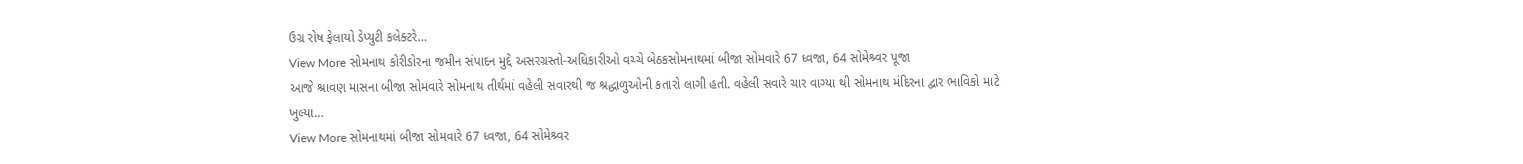ઉગ્ર રોષ ફેલાયો ડેપ્યુટી કલેક્ટરે…
View More સોમનાથ કોરીડોરના જમીન સંપાદન મુદ્દે અસરગ્રસ્તો-અધિકારીઓ વચ્ચે બેઠકસોમનાથમાં બીજા સોમવારે 67 ધ્વજા, 64 સોમેશ્ર્વર પૂજા
આજે શ્રાવણ માસના બીજા સોમવારે સોમનાથ તીર્થમાં વહેલી સવારથી જ શ્રદ્ધાળુઓની કતારો લાગી હતી. વહેલી સવારે ચાર વાગ્યા થી સોમનાથ મંદિરના દ્વાર ભાવિકો માટે ખુલ્યા…
View More સોમનાથમાં બીજા સોમવારે 67 ધ્વજા, 64 સોમેશ્ર્વર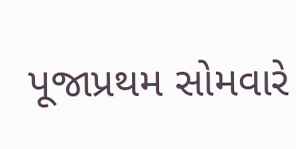પૂજાપ્રથમ સોમવારે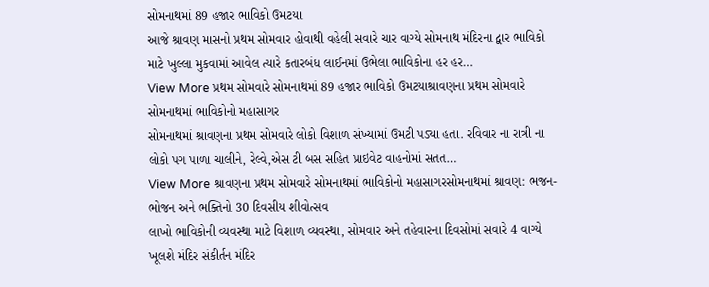સોમનાથમાં 89 હજાર ભાવિકો ઉમટયા
આજે શ્રાવણ માસનો પ્રથમ સોમવાર હોવાથી વહેલી સવારે ચાર વાગ્યે સોમનાથ મંદિરના દ્વાર ભાવિકો માટે ખુલ્લા મુકવામાં આવેલ ત્યારે કતારબંધ લાઈનમાં ઉભેલા ભાવિકોના હર હર…
View More પ્રથમ સોમવારે સોમનાથમાં 89 હજાર ભાવિકો ઉમટયાશ્રાવણના પ્રથમ સોમવારે સોમનાથમાં ભાવિકોનો મહાસાગર
સોમનાથમાં શ્રાવણના પ્રથમ સોમવારે લોકો વિશાળ સંખ્યામાં ઉમટી પડ્યા હતા. રવિવાર ના રાત્રી ના લોકો પગ પાળા ચાલીને, રેલ્વે,એસ ટી બસ સહિત પ્રાઇવેટ વાહનોમાં સતત…
View More શ્રાવણના પ્રથમ સોમવારે સોમનાથમાં ભાવિકોનો મહાસાગરસોમનાથમાં શ્રાવણ: ભજન-ભોજન અને ભક્તિનો 30 દિવસીય શીવોત્સવ
લાખો ભાવિકોની વ્યવસ્થા માટે વિશાળ વ્યવસ્થા, સોમવાર અને તહેવારના દિવસોમાં સવારે 4 વાગ્યે ખૂલશે મંદિર સંકીર્તન મંદિર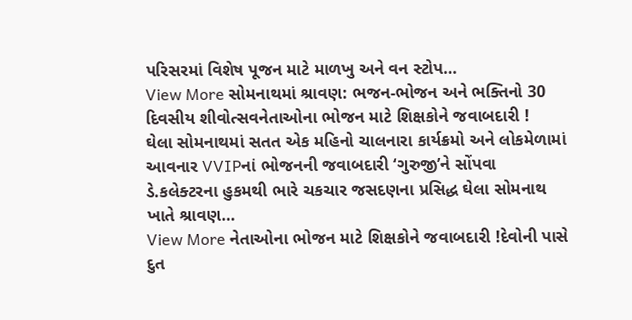પરિસરમાં વિશેષ પૂજન માટે માળખુ અને વન સ્ટોપ…
View More સોમનાથમાં શ્રાવણ: ભજન-ભોજન અને ભક્તિનો 30 દિવસીય શીવોત્સવનેતાઓના ભોજન માટે શિક્ષકોને જવાબદારી !
ઘેલા સોમનાથમાં સતત એક મહિનો ચાલનારા કાર્યક્રમો અને લોકમેળામાં આવનાર VVIPનાં ભોજનની જવાબદારી ‘ગુરુજી’ને સોંપવા ડે.કલેક્ટરના હુકમથી ભારે ચકચાર જસદણના પ્રસિદ્ધ ઘેલા સોમનાથ ખાતે શ્રાવણ…
View More નેતાઓના ભોજન માટે શિક્ષકોને જવાબદારી !દેવોની પાસે દુત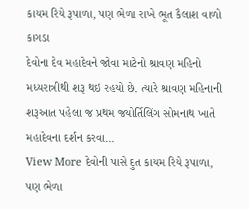કાયમ રિયે રૂપાળા, પણ ભેળા રાખે ભૂત કૈલાશ વાળો કાગડા
દેવોના દેવ મહાદેવને જોવા માટેનો શ્રાવણ મહિનો મધ્યરાત્રીથી શરૂ થઇ રહયો છે. ત્યારે શ્રાવણ મહિનાની શરૂઆત પહેલા જ પ્રથમ જયોર્તિલિંગ સોમનાથ ખાતે મહાદેવના દર્શન કરવા…
View More દેવોની પાસે દુત કાયમ રિયે રૂપાળા, પણ ભેળા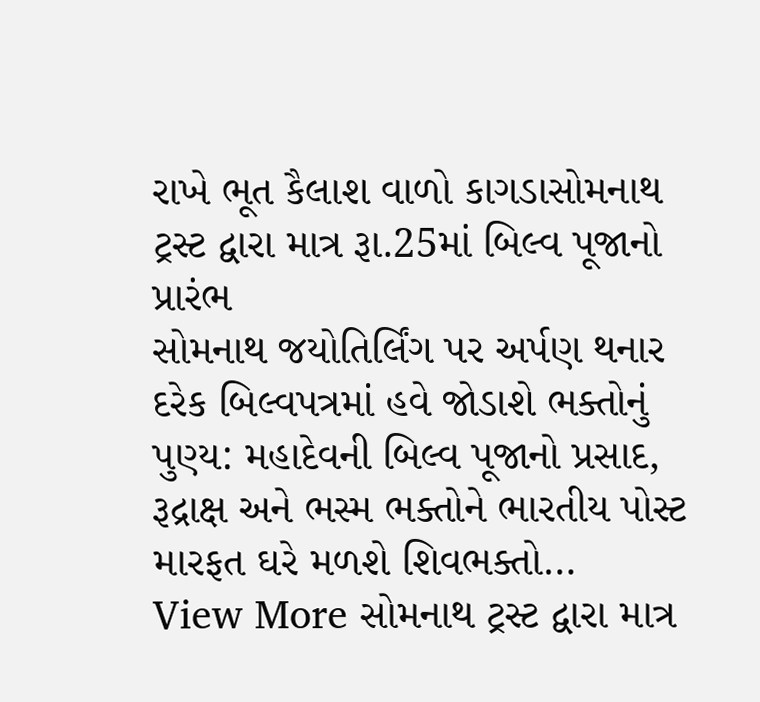રાખે ભૂત કૈલાશ વાળો કાગડાસોમનાથ ટ્રસ્ટ દ્વારા માત્ર રૂા.25માં બિલ્વ પૂજાનો પ્રારંભ
સોમનાથ જયોતિર્લિંગ પર અર્પણ થનાર દરેક બિલ્વપત્રમાં હવે જોડાશે ભક્તોનું પુણ્ય: મહાદેવની બિલ્વ પૂજાનો પ્રસાદ, રૂદ્રાક્ષ અને ભસ્મ ભક્તોને ભારતીય પોસ્ટ મારફત ઘરે મળશે શિવભક્તો…
View More સોમનાથ ટ્રસ્ટ દ્વારા માત્ર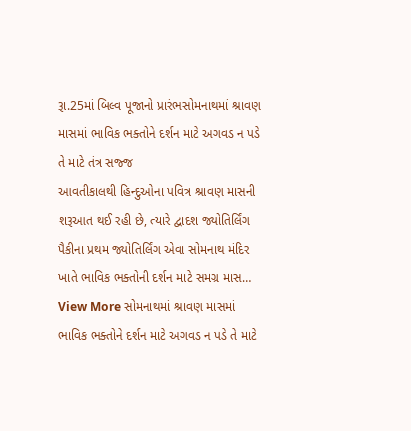રૂા.25માં બિલ્વ પૂજાનો પ્રારંભસોમનાથમાં શ્રાવણ માસમાં ભાવિક ભક્તોને દર્શન માટે અગવડ ન પડે તે માટે તંત્ર સજ્જ
આવતીકાલથી હિન્દુઓના પવિત્ર શ્રાવણ માસની શરૂઆત થઈ રહી છે, ત્યારે દ્વાદશ જ્યોતિર્લિંગ પૈકીના પ્રથમ જ્યોતિર્લિંગ એવા સોમનાથ મંદિર ખાતે ભાવિક ભક્તોની દર્શન માટે સમગ્ર માસ…
View More સોમનાથમાં શ્રાવણ માસમાં ભાવિક ભક્તોને દર્શન માટે અગવડ ન પડે તે માટે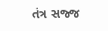તંત્ર સજ્જ